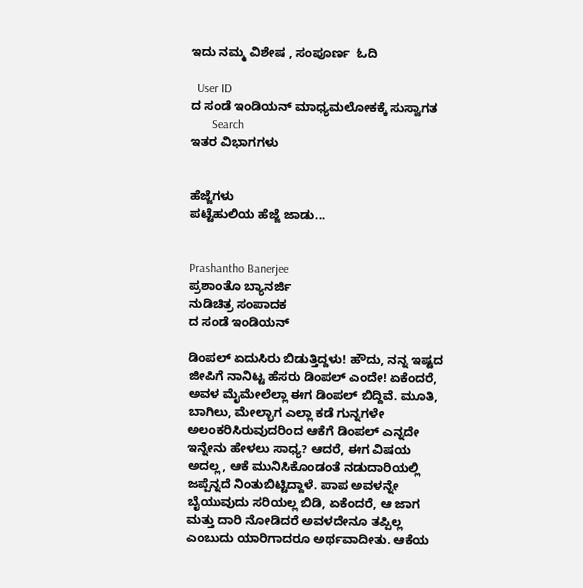ಇದು ನಮ್ಮ ವಿಶೇಷ , ಸಂಪೂರ್ಣ  ಓದಿ

  User ID
ದ ಸಂಡೆ ಇಂಡಿಯನ್ ಮಾಧ್ಯಮಲೋಕಕ್ಕೆ ಸುಸ್ವಾಗತ
       Search
ಇತರ ವಿಭಾಗಗಳು


ಹೆಜ್ಜೆಗಳು
ಪಟ್ಟೆಹುಲಿಯ ಹೆಜ್ಜೆ ಜಾಡು...


Prashantho Banerjee
ಪ್ರಶಾಂತೊ ಬ್ಯಾನರ್ಜಿ
ನುಡಿಚಿತ್ರ ಸಂಪಾದಕ
ದ ಸಂಡೆ ಇಂಡಿಯನ್

ಡಿಂಪಲ್ ಏದುಸಿರು ಬಿಡುತ್ತಿದ್ದಳು! ಹೌದು, ನನ್ನ ಇಷ್ಟದ ಜೀಪಿಗೆ ನಾನಿಟ್ಟ ಹೆಸರು ಡಿಂಪಲ್ ಎಂದೇ! ಏಕೆಂದರೆ, ಅವಳ ಮೈಮೇಲೆಲ್ಲಾ ಈಗ ಡಿಂಪಲ್ ಬಿದ್ದಿವೆ. ಮೂತಿ, ಬಾಗಿಲು, ಮೇಲ್ಭಾಗ ಎಲ್ಲಾ ಕಡೆ ಗುನ್ನಗಳೇ ಅಲಂಕರಿಸಿರುವುದರಿಂದ ಆಕೆಗೆ ಡಿಂಪಲ್ ಎನ್ನದೇ ಇನ್ನೇನು ಹೇಳಲು ಸಾಧ್ಯ? ಆದರೆ, ಈಗ ವಿಷಯ ಅದಲ್ಲ, ಆಕೆ ಮುನಿಸಿಕೊಂಡಂತೆ ನಡುದಾರಿಯಲ್ಲಿ ಜಪ್ಪೆನ್ನದೆ ನಿಂತುಬಿಟ್ಟಿದ್ದಾಳೆ. ಪಾಪ ಅವಳನ್ನೇ ಬೈಯುವುದು ಸರಿಯಲ್ಲ ಬಿಡಿ, ಏಕೆಂದರೆ, ಆ ಜಾಗ ಮತ್ತು ದಾರಿ ನೋಡಿದರೆ ಅವಳದೇನೂ ತಪ್ಪಿಲ್ಲ ಎಂಬುದು ಯಾರಿಗಾದರೂ ಅರ್ಥವಾದೀತು. ಆಕೆಯ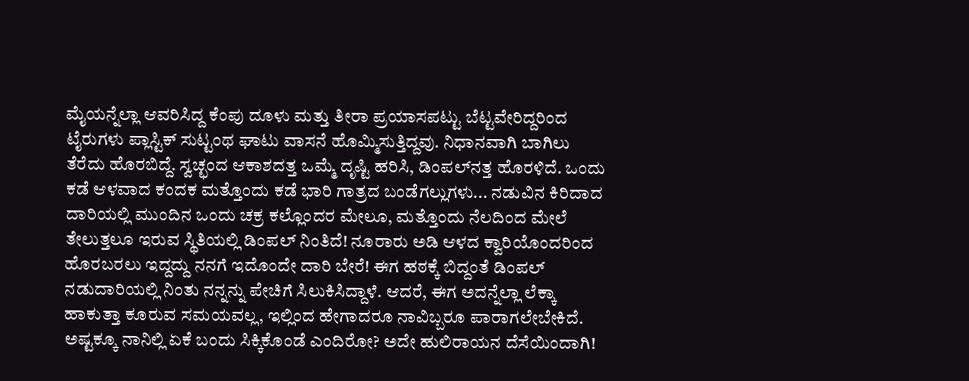ಮೈಯನ್ನೆಲ್ಲಾ ಆವರಿಸಿದ್ದ ಕೆಂಪು ದೂಳು ಮತ್ತು ತೀರಾ ಪ್ರಯಾಸಪಟ್ಟು ಬೆಟ್ಟವೇರಿದ್ದರಿಂದ ಟೈರುಗಳು ಪ್ಲಾಸ್ಟಿಕ್ ಸುಟ್ಟಂಥ ಘಾಟು ವಾಸನೆ ಹೊಮ್ಮಿಸುತ್ತಿದ್ದವು. ನಿಧಾನವಾಗಿ ಬಾಗಿಲು ತೆರೆದು ಹೊರಬಿದ್ದೆ. ಸ್ವಚ್ಛಂದ ಆಕಾಶದತ್ತ ಒಮ್ಮೆ ದೃಷ್ಟಿ ಹರಿಸಿ, ಡಿಂಪಲ್‌ನತ್ತ ಹೊರಳಿದೆ. ಒಂದು ಕಡೆ ಆಳವಾದ ಕಂದಕ ಮತ್ತೊಂದು ಕಡೆ ಭಾರಿ ಗಾತ್ರದ ಬಂಡೆಗಲ್ಲುಗಳು... ನಡುವಿನ ಕಿರಿದಾದ ದಾರಿಯಲ್ಲಿ ಮುಂದಿನ ಒಂದು ಚಕ್ರ ಕಲ್ಲೊಂದರ ಮೇಲೂ, ಮತ್ತೊಂದು ನೆಲದಿಂದ ಮೇಲೆ ತೇಲುತ್ತಲೂ ಇರುವ ಸ್ಥಿತಿಯಲ್ಲಿ ಡಿಂಪಲ್ ನಿಂತಿದೆ! ನೂರಾರು ಅಡಿ ಆಳದ ಕ್ವಾರಿಯೊಂದರಿಂದ ಹೊರಬರಲು ಇದ್ದದ್ದು ನನಗೆ ಇದೊಂದೇ ದಾರಿ ಬೇರೆ! ಈಗ ಹಠಕ್ಕೆ ಬಿದ್ದಂತೆ ಡಿಂಪಲ್ ನಡುದಾರಿಯಲ್ಲಿ ನಿಂತು ನನ್ನನ್ನು ಪೇಚಿಗೆ ಸಿಲುಕಿಸಿದ್ದಾಳೆ. ಆದರೆ, ಈಗ ಅದನ್ನೆಲ್ಲಾ ಲೆಕ್ಕಾ ಹಾಕುತ್ತಾ ಕೂರುವ ಸಮಯವಲ್ಲ, ಇಲ್ಲಿಂದ ಹೇಗಾದರೂ ನಾವಿಬ್ಬರೂ ಪಾರಾಗಲೇಬೇಕಿದೆ. ಅಷ್ಟಕ್ಕೂ ನಾನಿಲ್ಲಿ ಏಕೆ ಬಂದು ಸಿಕ್ಕಿಕೊಂಡೆ ಎಂದಿರೋ? ಅದೇ ಹುಲಿರಾಯನ ದೆಸೆಯಿಂದಾಗಿ!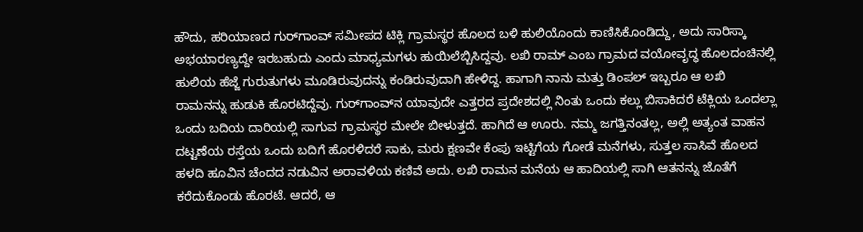ಹೌದು, ಹರಿಯಾಣದ ಗುರ್‌ಗಾಂವ್ ಸಮೀಪದ ಟಿಕ್ಲಿ ಗ್ರಾಮಸ್ಥರ ಹೊಲದ ಬಳಿ ಹುಲಿಯೊಂದು ಕಾಣಿಸಿಕೊಂಡಿದ್ದು, ಅದು ಸಾರಿಸ್ಕಾ ಅಭಯಾರಣ್ಯದ್ದೇ ಇರಬಹುದು ಎಂದು ಮಾಧ್ಯಮಗಳು ಹುಯಿಲೆಬ್ಬಿಸಿದ್ದವು. ಲಖಿ ರಾಮ್ ಎಂಬ ಗ್ರಾಮದ ವಯೋವೃದ್ಧ ಹೊಲದಂಚಿನಲ್ಲಿ ಹುಲಿಯ ಹೆಜ್ಜೆ ಗುರುತುಗಳು ಮೂಡಿರುವುದನ್ನು ಕಂಡಿರುವುದಾಗಿ ಹೇಳಿದ್ದ. ಹಾಗಾಗಿ ನಾನು ಮತ್ತು ಡಿಂಪಲ್ ಇಬ್ಬರೂ ಆ ಲಖಿ ರಾಮನನ್ನು ಹುಡುಕಿ ಹೊರಟಿದ್ದೆವು. ಗುರ್‌ಗಾಂವ್‌ನ ಯಾವುದೇ ಎತ್ತರದ ಪ್ರದೇಶದಲ್ಲಿ ನಿಂತು ಒಂದು ಕಲ್ಲು ಬಿಸಾಕಿದರೆ ಟೆಕ್ಲಿಯ ಒಂದಲ್ಲಾ ಒಂದು ಬದಿಯ ದಾರಿಯಲ್ಲಿ ಸಾಗುವ ಗ್ರಾಮಸ್ಥರ ಮೇಲೇ ಬೀಳುತ್ತದೆ. ಹಾಗಿದೆ ಆ ಊರು. ನಮ್ಮ ಜಗತ್ತಿನಂತಲ್ಲ, ಅಲ್ಲಿ ಅತ್ಯಂತ ವಾಹನ ದಟ್ಟಣೆಯ ರಸ್ತೆಯ ಒಂದು ಬದಿಗೆ ಹೊರಳಿದರೆ ಸಾಕು, ಮರು ಕ್ಷಣವೇ ಕೆಂಪು ಇಟ್ಟಿಗೆಯ ಗೋಡೆ ಮನೆಗಳು, ಸುತ್ತಲ ಸಾಸಿವೆ ಹೊಲದ ಹಳದಿ ಹೂವಿನ ಚೆಂದದ ನಡುವಿನ ಅರಾವಳಿಯ ಕಣಿವೆ ಅದು. ಲಖಿ ರಾಮನ ಮನೆಯ ಆ ಹಾದಿಯಲ್ಲಿ ಸಾಗಿ ಆತನನ್ನು ಜೊತೆಗೆ ಕರೆದುಕೊಂಡು ಹೊರಟೆ. ಆದರೆ, ಆ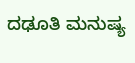ದಢೂತಿ ಮನುಷ್ಯ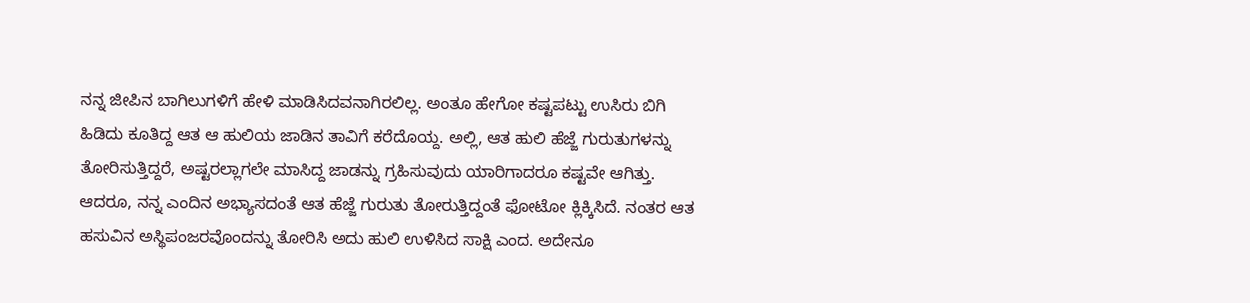ನನ್ನ ಜೀಪಿನ ಬಾಗಿಲುಗಳಿಗೆ ಹೇಳಿ ಮಾಡಿಸಿದವನಾಗಿರಲಿಲ್ಲ. ಅಂತೂ ಹೇಗೋ ಕಷ್ಟಪಟ್ಟು ಉಸಿರು ಬಿಗಿ ಹಿಡಿದು ಕೂತಿದ್ದ ಆತ ಆ ಹುಲಿಯ ಜಾಡಿನ ತಾವಿಗೆ ಕರೆದೊಯ್ದ. ಅಲ್ಲಿ, ಆತ ಹುಲಿ ಹೆಜ್ಜೆ ಗುರುತುಗಳನ್ನು ತೋರಿಸುತ್ತಿದ್ದರೆ, ಅಷ್ಟರಲ್ಲಾಗಲೇ ಮಾಸಿದ್ದ ಜಾಡನ್ನು ಗ್ರಹಿಸುವುದು ಯಾರಿಗಾದರೂ ಕಷ್ಟವೇ ಆಗಿತ್ತು. ಆದರೂ, ನನ್ನ ಎಂದಿನ ಅಭ್ಯಾಸದಂತೆ ಆತ ಹೆಜ್ಜೆ ಗುರುತು ತೋರುತ್ತಿದ್ದಂತೆ ಫೋಟೋ ಕ್ಲಿಕ್ಕಿಸಿದೆ. ನಂತರ ಆತ ಹಸುವಿನ ಅಸ್ಥಿಪಂಜರವೊಂದನ್ನು ತೋರಿಸಿ ಅದು ಹುಲಿ ಉಳಿಸಿದ ಸಾಕ್ಷಿ ಎಂದ. ಅದೇನೂ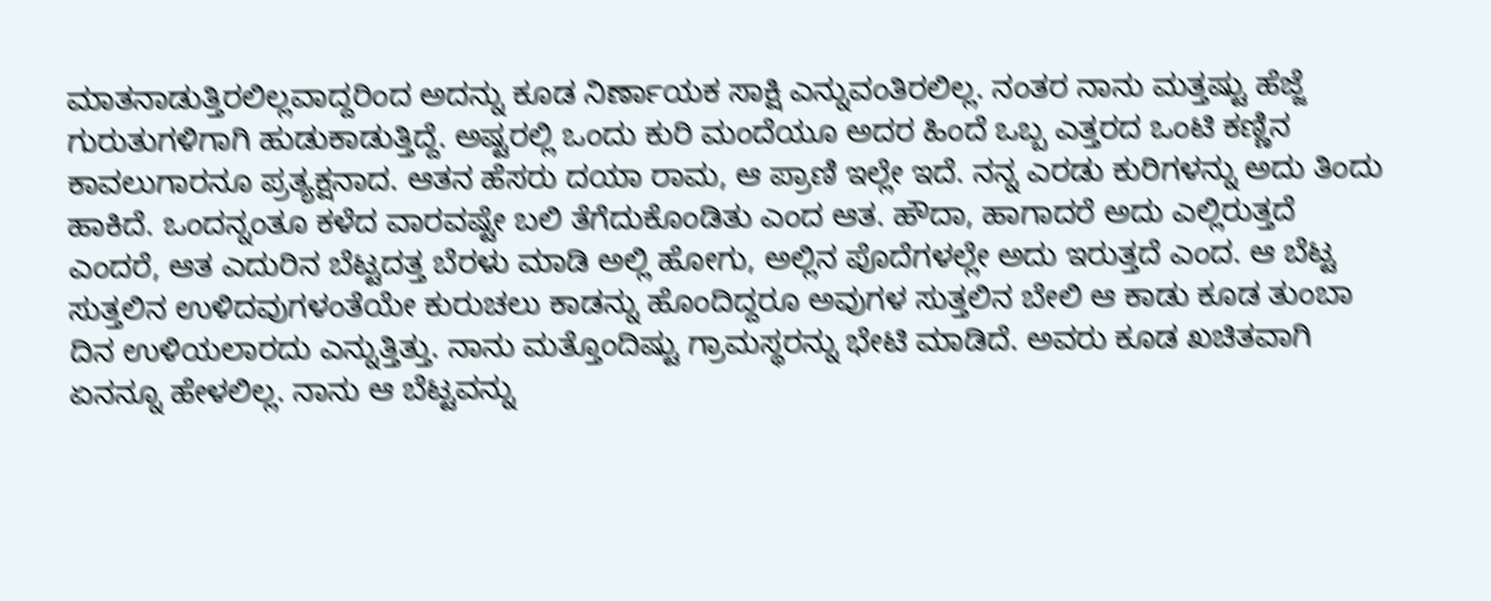ಮಾತನಾಡುತ್ತಿರಲಿಲ್ಲವಾದ್ದರಿಂದ ಅದನ್ನು ಕೂಡ ನಿರ್ಣಾಯಕ ಸಾಕ್ಷಿ ಎನ್ನುವಂತಿರಲಿಲ್ಲ. ನಂತರ ನಾನು ಮತ್ತಷ್ಟು ಹೆಜ್ಜೆ ಗುರುತುಗಳಿಗಾಗಿ ಹುಡುಕಾಡುತ್ತಿದ್ದೆ. ಅಷ್ಟರಲ್ಲಿ ಒಂದು ಕುರಿ ಮಂದೆಯೂ ಅದರ ಹಿಂದೆ ಒಬ್ಬ ಎತ್ತರದ ಒಂಟಿ ಕಣ್ಣಿನ ಕಾವಲುಗಾರನೂ ಪ್ರತ್ಯಕ್ಷನಾದ. ಆತನ ಹೆಸರು ದಯಾ ರಾಮ, ಆ ಪ್ರಾಣಿ ಇಲ್ಲೇ ಇದೆ. ನನ್ನ ಎರಡು ಕುರಿಗಳನ್ನು ಅದು ತಿಂದು ಹಾಕಿದೆ. ಒಂದನ್ನಂತೂ ಕಳೆದ ವಾರವಷ್ಟೇ ಬಲಿ ತೆಗೆದುಕೊಂಡಿತು ಎಂದ ಆತ. ಹೌದಾ, ಹಾಗಾದರೆ ಅದು ಎಲ್ಲಿರುತ್ತದೆ ಎಂದರೆ, ಆತ ಎದುರಿನ ಬೆಟ್ಟದತ್ತ ಬೆರಳು ಮಾಡಿ ಅಲ್ಲಿ ಹೋಗು, ಅಲ್ಲಿನ ಪೊದೆಗಳಲ್ಲೇ ಅದು ಇರುತ್ತದೆ ಎಂದ. ಆ ಬೆಟ್ಟ ಸುತ್ತಲಿನ ಉಳಿದವುಗಳಂತೆಯೇ ಕುರುಚಲು ಕಾಡನ್ನು ಹೊಂದಿದ್ದರೂ ಅವುಗಳ ಸುತ್ತಲಿನ ಬೇಲಿ ಆ ಕಾಡು ಕೂಡ ತುಂಬಾ ದಿನ ಉಳಿಯಲಾರದು ಎನ್ನುತ್ತಿತ್ತು. ನಾನು ಮತ್ತೊಂದಿಷ್ಟು ಗ್ರಾಮಸ್ಥರನ್ನು ಭೇಟಿ ಮಾಡಿದೆ. ಅವರು ಕೂಡ ಖಚಿತವಾಗಿ ಏನನ್ನೂ ಹೇಳಲಿಲ್ಲ. ನಾನು ಆ ಬೆಟ್ಟವನ್ನು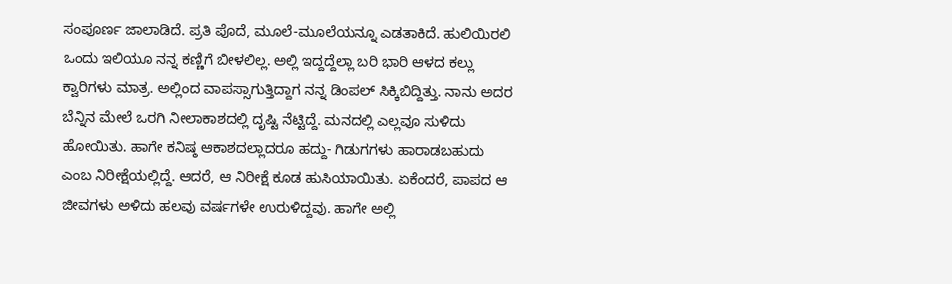ಸಂಪೂರ್ಣ ಜಾಲಾಡಿದೆ. ಪ್ರತಿ ಪೊದೆ, ಮೂಲೆ-ಮೂಲೆಯನ್ನೂ ಎಡತಾಕಿದೆ. ಹುಲಿಯಿರಲಿ ಒಂದು ಇಲಿಯೂ ನನ್ನ ಕಣ್ಣಿಗೆ ಬೀಳಲಿಲ್ಲ. ಅಲ್ಲಿ ಇದ್ದದ್ದೆಲ್ಲಾ ಬರಿ ಭಾರಿ ಆಳದ ಕಲ್ಲು ಕ್ವಾರಿಗಳು ಮಾತ್ರ. ಅಲ್ಲಿಂದ ವಾಪಸ್ಸಾಗುತ್ತಿದ್ದಾಗ ನನ್ನ ಡಿಂಪಲ್ ಸಿಕ್ಕಿಬಿದ್ದಿತ್ತು. ನಾನು ಅದರ ಬೆನ್ನಿನ ಮೇಲೆ ಒರಗಿ ನೀಲಾಕಾಶದಲ್ಲಿ ದೃಷ್ಟಿ ನೆಟ್ಟಿದ್ದೆ. ಮನದಲ್ಲಿ ಎಲ್ಲವೂ ಸುಳಿದು ಹೋಯಿತು. ಹಾಗೇ ಕನಿಷ್ಠ ಆಕಾಶದಲ್ಲಾದರೂ ಹದ್ದು- ಗಿಡುಗಗಳು ಹಾರಾಡಬಹುದು ಎಂಬ ನಿರೀಕ್ಷೆಯಲ್ಲಿದ್ದೆ. ಆದರೆ, ಆ ನಿರೀಕ್ಷೆ ಕೂಡ ಹುಸಿಯಾಯಿತು. ಏಕೆಂದರೆ, ಪಾಪದ ಆ ಜೀವಗಳು ಅಳಿದು ಹಲವು ವರ್ಷಗಳೇ ಉರುಳಿದ್ದವು. ಹಾಗೇ ಅಲ್ಲಿ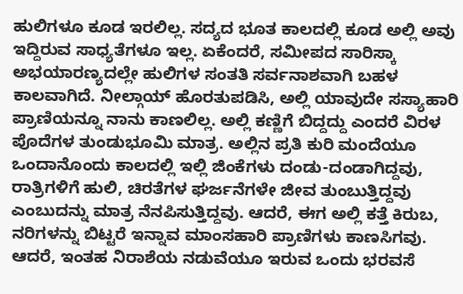ಹುಲಿಗಳೂ ಕೂಡ ಇರಲಿಲ್ಲ. ಸದ್ಯದ ಭೂತ ಕಾಲದಲ್ಲಿ ಕೂಡ ಅಲ್ಲಿ ಅವು ಇದ್ದಿರುವ ಸಾಧ್ಯತೆಗಳೂ ಇಲ್ಲ. ಏಕೆಂದರೆ, ಸಮೀಪದ ಸಾರಿಸ್ಕಾ ಅಭಯಾರಣ್ಯದಲ್ಲೇ ಹುಲಿಗಳ ಸಂತತಿ ಸರ್ವನಾಶವಾಗಿ ಬಹಳ ಕಾಲವಾಗಿದೆ. ನೀಲ್ಗಾಯ್ ಹೊರತುಪಡಿಸಿ, ಅಲ್ಲಿ ಯಾವುದೇ ಸಸ್ಯಾಹಾರಿ ಪ್ರಾಣಿಯನ್ನೂ ನಾನು ಕಾಣಲಿಲ್ಲ. ಅಲ್ಲಿ ಕಣ್ಣಿಗೆ ಬಿದ್ದದ್ದು ಎಂದರೆ ವಿರಳ ಪೊದೆಗಳ ತುಂಡುಭೂಮಿ ಮಾತ್ರ. ಅಲ್ಲಿನ ಪ್ರತಿ ಕುರಿ ಮಂದೆಯೂ ಒಂದಾನೊಂದು ಕಾಲದಲ್ಲಿ ಇಲ್ಲಿ ಜಿಂಕೆಗಳು ದಂಡು-ದಂಡಾಗಿದ್ದವು, ರಾತ್ರಿಗಳಿಗೆ ಹುಲಿ, ಚಿರತೆಗಳ ಘರ್ಜನೆಗಳೇ ಜೀವ ತುಂಬುತ್ತಿದ್ದವು ಎಂಬುದನ್ನು ಮಾತ್ರ ನೆನಪಿಸುತ್ತಿದ್ದವು. ಆದರೆ, ಈಗ ಅಲ್ಲಿ ಕತ್ತೆ ಕಿರುಬ, ನರಿಗಳನ್ನು ಬಿಟ್ಟರೆ ಇನ್ನಾವ ಮಾಂಸಹಾರಿ ಪ್ರಾಣಿಗಳು ಕಾಣಸಿಗವು. ಆದರೆ, ಇಂತಹ ನಿರಾಶೆಯ ನಡುವೆಯೂ ಇರುವ ಒಂದು ಭರವಸೆ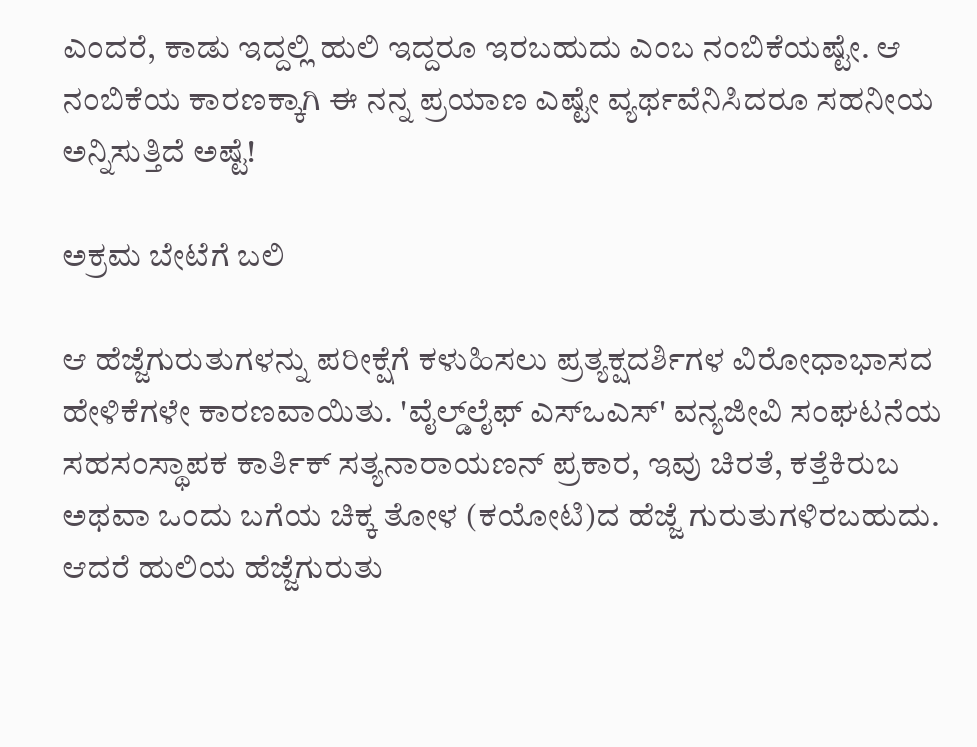ಎಂದರೆ, ಕಾಡು ಇದ್ದಲ್ಲಿ ಹುಲಿ ಇದ್ದರೂ ಇರಬಹುದು ಎಂಬ ನಂಬಿಕೆಯಷ್ಟೇ. ಆ ನಂಬಿಕೆಯ ಕಾರಣಕ್ಕಾಗಿ ಈ ನನ್ನ ಪ್ರಯಾಣ ಎಷ್ಟೇ ವ್ಯರ್ಥವೆನಿಸಿದರೂ ಸಹನೀಯ ಅನ್ನಿಸುತ್ತಿದೆ ಅಷ್ಟೆ!

ಅಕ್ರಮ ಬೇಟೆಗೆ ಬಲಿ

ಆ ಹೆಜ್ಜೆಗುರುತುಗಳನ್ನು ಪರೀಕ್ಷೆಗೆ ಕಳುಹಿಸಲು ಪ್ರತ್ಯಕ್ಷದರ್ಶಿಗಳ ವಿರೋಧಾಭಾಸದ ಹೇಳಿಕೆಗಳೇ ಕಾರಣವಾಯಿತು. 'ವೈಲ್ಡ್‌ಲೈಫ್ ಎಸ್‌ಒಎಸ್' ವನ್ಯಜೀವಿ ಸಂಘಟನೆಯ ಸಹಸಂಸ್ಥಾಪಕ ಕಾರ್ತಿಕ್ ಸತ್ಯನಾರಾಯಣನ್ ಪ್ರಕಾರ, ಇವು ಚಿರತೆ, ಕತ್ತೆಕಿರುಬ ಅಥವಾ ಒಂದು ಬಗೆಯ ಚಿಕ್ಕ ತೋಳ (ಕಯೋಟಿ)ದ ಹೆಜ್ಜೆ ಗುರುತುಗಳಿರಬಹುದು. ಆದರೆ ಹುಲಿಯ ಹೆಜ್ಜೆಗುರುತು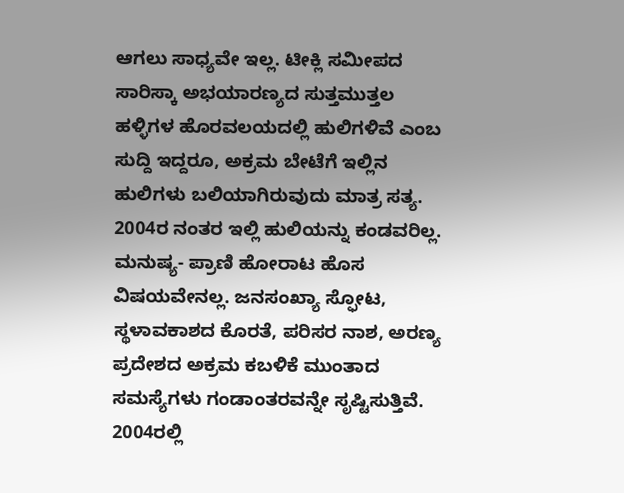ಆಗಲು ಸಾಧ್ಯವೇ ಇಲ್ಲ. ಟೀಕ್ಲಿ ಸಮೀಪದ ಸಾರಿಸ್ಕಾ ಅಭಯಾರಣ್ಯದ ಸುತ್ತಮುತ್ತಲ ಹಳ್ಳಿಗಳ ಹೊರವಲಯದಲ್ಲಿ ಹುಲಿಗಳಿವೆ ಎಂಬ ಸುದ್ದಿ ಇದ್ದರೂ, ಅಕ್ರಮ ಬೇಟೆಗೆ ಇಲ್ಲಿನ ಹುಲಿಗಳು ಬಲಿಯಾಗಿರುವುದು ಮಾತ್ರ ಸತ್ಯ. 2004ರ ನಂತರ ಇಲ್ಲಿ ಹುಲಿಯನ್ನು ಕಂಡವರಿಲ್ಲ. ಮನುಷ್ಯ- ಪ್ರಾಣಿ ಹೋರಾಟ ಹೊಸ ವಿಷಯವೇನಲ್ಲ. ಜನಸಂಖ್ಯಾ ಸ್ಫೋಟ, ಸ್ಥಳಾವಕಾಶದ ಕೊರತೆ, ಪರಿಸರ ನಾಶ, ಅರಣ್ಯ ಪ್ರದೇಶದ ಅಕ್ರಮ ಕಬಳಿಕೆ ಮುಂತಾದ ಸಮಸ್ಯೆಗಳು ಗಂಡಾಂತರವನ್ನೇ ಸೃಷ್ಟಿಸುತ್ತಿವೆ. 2004ರಲ್ಲಿ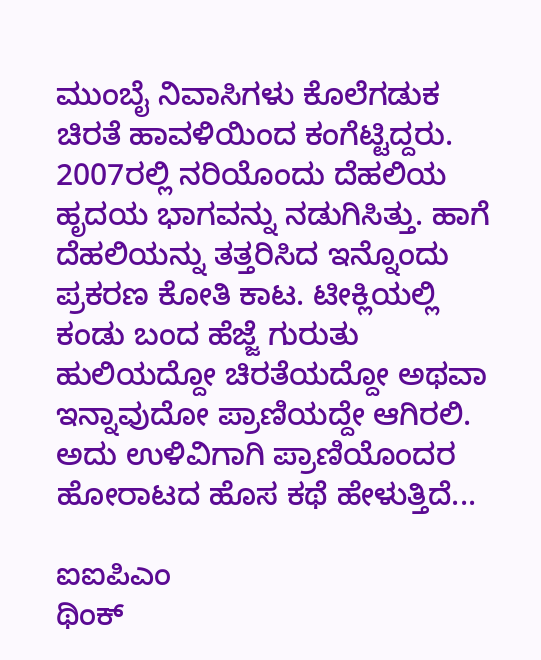ಮುಂಬೈ ನಿವಾಸಿಗಳು ಕೊಲೆಗಡುಕ ಚಿರತೆ ಹಾವಳಿಯಿಂದ ಕಂಗೆಟ್ಟಿದ್ದರು. 2007ರಲ್ಲಿ ನರಿಯೊಂದು ದೆಹಲಿಯ ಹೃದಯ ಭಾಗವನ್ನು ನಡುಗಿಸಿತ್ತು. ಹಾಗೆ ದೆಹಲಿಯನ್ನು ತತ್ತರಿಸಿದ ಇನ್ನೊಂದು ಪ್ರಕರಣ ಕೋತಿ ಕಾಟ. ಟೀಕ್ಲಿಯಲ್ಲಿ ಕಂಡು ಬಂದ ಹೆಜ್ಜೆ ಗುರುತು ಹುಲಿಯದ್ದೋ ಚಿರತೆಯದ್ದೋ ಅಥವಾ ಇನ್ನಾವುದೋ ಪ್ರಾಣಿಯದ್ದೇ ಆಗಿರಲಿ. ಅದು ಉಳಿವಿಗಾಗಿ ಪ್ರಾಣಿಯೊಂದರ ಹೋರಾಟದ ಹೊಸ ಕಥೆ ಹೇಳುತ್ತಿದೆ...

ಐಐಪಿಎಂ
ಥಿಂಕ್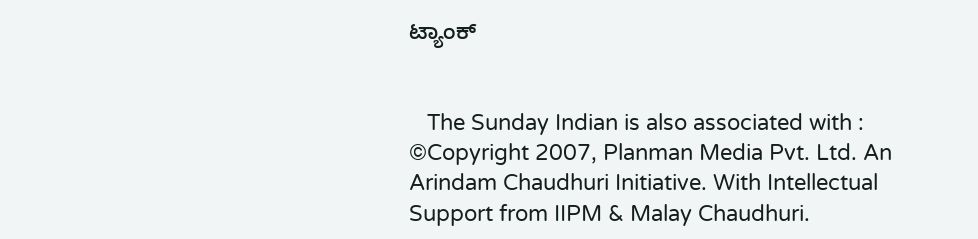ಟ್ಯಾಂಕ್


   The Sunday Indian is also associated with :
©Copyright 2007, Planman Media Pvt. Ltd. An Arindam Chaudhuri Initiative. With Intellectual Support from IIPM & Malay Chaudhuri.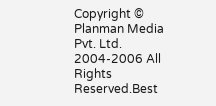Copyright © Planman Media Pvt. Ltd. 2004-2006 All Rights Reserved.Best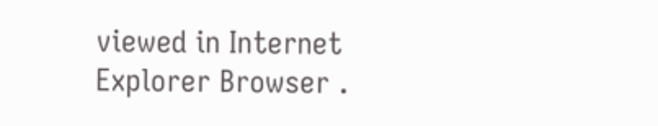viewed in Internet Explorer Browser .